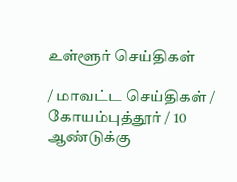உள்ளூர் செய்திகள்

/ மாவட்ட செய்திகள் / கோயம்புத்தூர் / 10 ஆண்டுக்கு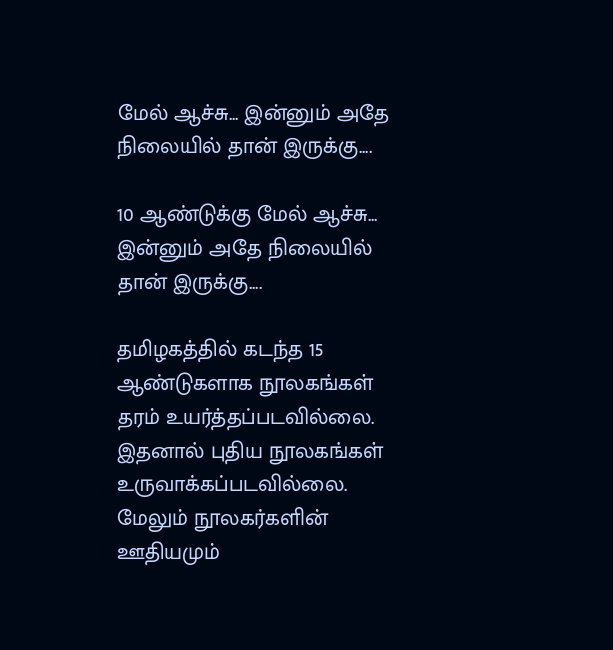மேல் ஆச்சு... இன்னும் அதே நிலையில் தான் இருக்கு....

10 ஆண்டுக்கு மேல் ஆச்சு... இன்னும் அதே நிலையில் தான் இருக்கு....

தமிழகத்தில் கடந்த 15 ஆண்டுகளாக நூலகங்கள் தரம் உயர்த்தப்படவில்லை. இதனால் புதிய நூலகங்கள் உருவாக்கப்படவில்லை. மேலும் நூலகர்களின் ஊதியமும்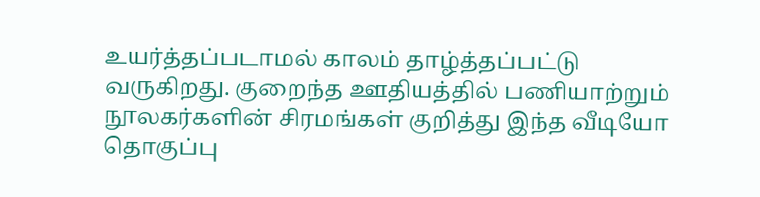உயர்த்தப்படாமல் காலம் தாழ்த்தப்பட்டு வருகிறது. குறைந்த ஊதியத்தில் பணியாற்றும் நூலகர்களின் சிரமங்கள் குறித்து இந்த வீடியோ தொகுப்பு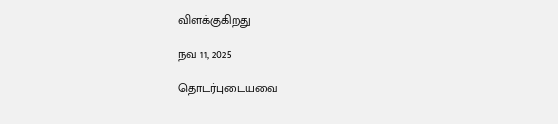விளக்குகிறது

நவ 11, 2025

தொடர்புடையவை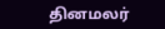தினமலர்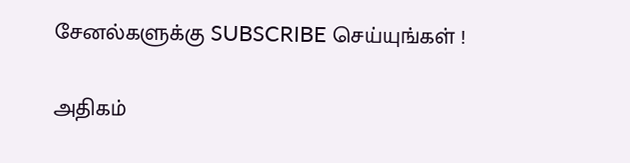சேனல்களுக்கு SUBSCRIBE செய்யுங்கள் !

அதிகம்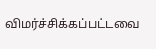விமர்ச்சிக்கப்பட்டவை